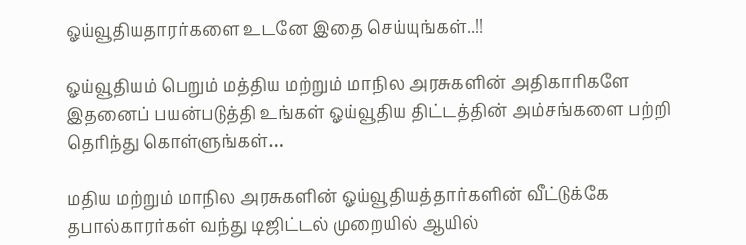ஓய்வூதியதாரர்களை உடனே இதை செய்யுங்கள்..!!

ஓய்வூதியம் பெறும் மத்திய மற்றும் மாநில அரசுகளின் அதிகாரிகளே இதனைப் பயன்படுத்தி உங்கள் ஓய்வூதிய திட்டத்தின் அம்சங்களை பற்றி தெரிந்து கொள்ளுங்கள்…

மதிய மற்றும் மாநில அரசுகளின் ஓய்வூதியத்தார்களின் வீட்டுக்கே தபால்காரர்கள் வந்து டிஜிட்டல் முறையில் ஆயில்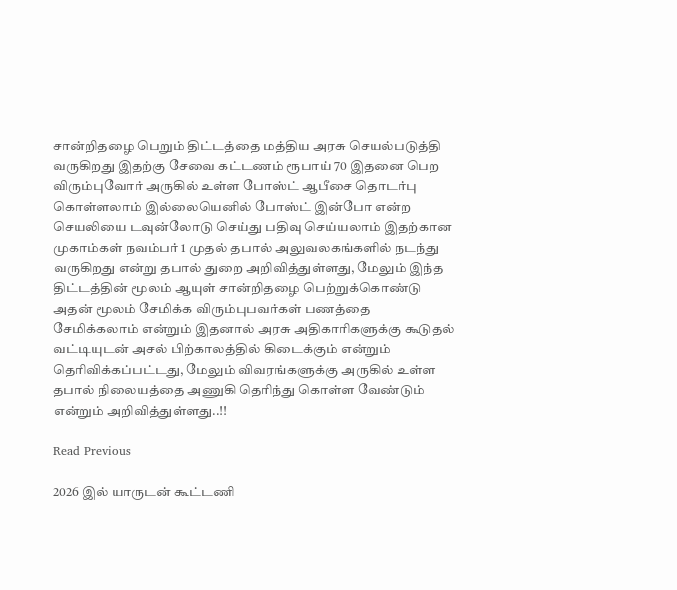சான்றிதழை பெறும் திட்டத்தை மத்திய அரசு செயல்படுத்தி வருகிறது இதற்கு சேவை கட்டணம் ரூபாய் 70 இதனை பெற விரும்புவோர் அருகில் உள்ள போஸ்ட் ஆபீசை தொடர்பு கொள்ளலாம் இல்லையெனில் போஸ்ட் இன்போ என்ற செயலியை டவுன்லோடு செய்து பதிவு செய்யலாம் இதற்கான முகாம்கள் நவம்பர் 1 முதல் தபால் அலுவலகங்களில் நடந்து வருகிறது என்று தபால் துறை அறிவித்துள்ளது, மேலும் இந்த திட்டத்தின் மூலம் ஆயுள் சான்றிதழை பெற்றுக்கொண்டு அதன் மூலம் சேமிக்க விரும்புபவர்கள் பணத்தை சேமிக்கலாம் என்றும் இதனால் அரசு அதிகாரிகளுக்கு கூடுதல் வட்டியுடன் அசல் பிற்காலத்தில் கிடைக்கும் என்றும் தெரிவிக்கப்பட்டது, மேலும் விவரங்களுக்கு அருகில் உள்ள தபால் நிலையத்தை அணுகி தெரிந்து கொள்ள வேண்டும் என்றும் அறிவித்துள்ளது..!!

Read Previous

2026 இல் யாருடன் கூட்டணி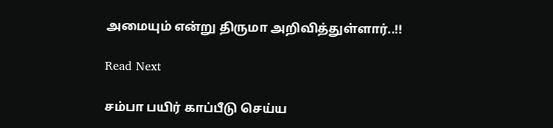அமையும் என்று திருமா அறிவித்துள்ளார்..!!

Read Next

சம்பா பயிர் காப்பீடு செய்ய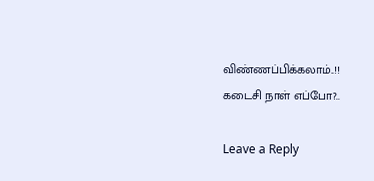விண்ணப்பிக்கலாம்..!! கடைசி நாள் எப்போ?..

Leave a Reply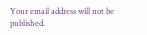Your email address will not be published.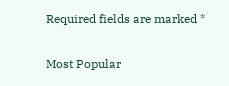Required fields are marked *

Most Popular